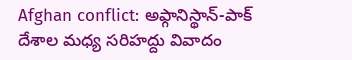Afghan conflict: అఫ్గానిస్థాన్-పాక్ దేశాల మధ్య సరిహద్దు వివాదం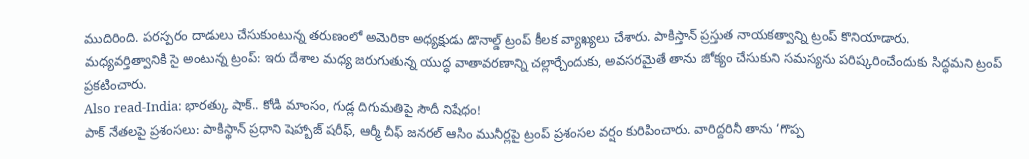ముదిరింది. పరస్పరం దాడులు చేసుకుంటున్న తరుణంలో అమెరికా అధ్యక్షుడు డొనాల్డ్ ట్రంప్ కీలక వ్యాఖ్యలు చేశారు. పాకిస్తాన్ ప్రస్తుత నాయకత్వాన్ని ట్రంప్ కొనియాడారు.
మధ్యవర్తిత్వానికి సై అంటున్న ట్రంప్: ఇరు దేశాల మధ్య జరుగుతున్న యుద్ధ వాతావరణాన్ని చల్లార్చేందుకు, అవసరమైతే తాను జోక్యం చేసుకుని సమస్యను పరిష్కరించేందుకు సిద్ధమని ట్రంప్ ప్రకటించారు.
Also read-India: భారత్కు షాక్.. కోడి మాంసం, గుడ్ల దిగుమతిపై సౌదీ నిషేధం!
పాక్ నేతలపై ప్రశంసలు: పాకిస్థాన్ ప్రధాని షెహ్బాజ్ షరీఫ్, ఆర్మీ చీఫ్ జనరల్ ఆసిం మునీర్లపై ట్రంప్ ప్రశంసల వర్షం కురిపించారు. వారిద్దరినీ తాను ‘గొప్ప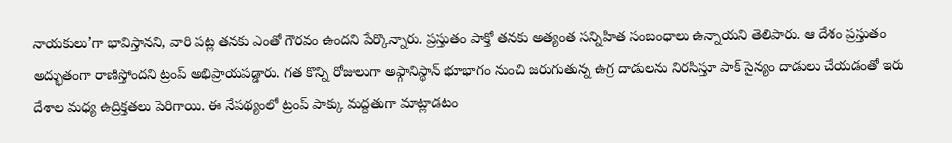నాయకులు’గా భావిస్తానని, వారి పట్ల తనకు ఎంతో గౌరవం ఉందని పేర్కొన్నారు. ప్రస్తుతం పాక్తో తనకు అత్యంత సన్నిహిత సంబంధాలు ఉన్నాయని తెలిపారు. ఆ దేశం ప్రస్తుతం అద్భుతంగా రాణిస్తోందని ట్రంప్ అభిప్రాయపడ్డారు. గత కొన్ని రోజులుగా అఫ్గానిస్థాన్ భూభాగం నుంచి జరుగుతున్న ఉగ్ర దాడులను నిరసిస్తూ పాక్ సైన్యం దాడులు చేయడంతో ఇరు దేశాల మధ్య ఉద్రిక్తతలు పెరిగాయి. ఈ నేపథ్యంలో ట్రంప్ పాక్కు మద్దతుగా మాట్లాడటం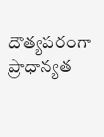దౌత్యపరంగా ప్రాధాన్యత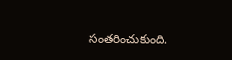సంతరించుకుంది.